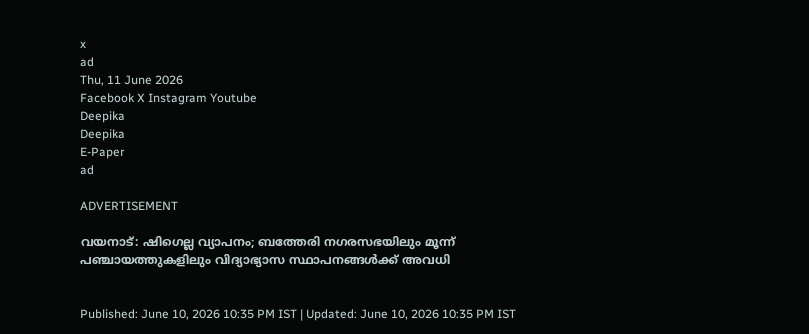x
ad
Thu, 11 June 2026
Facebook X Instagram Youtube
Deepika
Deepika
E-Paper
ad

ADVERTISEMENT

വയനാട്: ഷിഗെല്ല വ്യാപനം; ബത്തേരി നഗരസഭയിലും മൂന്ന് പഞ്ചായത്തുകളിലും വിദ്യാഭ്യാസ സ്ഥാപനങ്ങൾക്ക് അവധി


Published: June 10, 2026 10:35 PM IST | Updated: June 10, 2026 10:35 PM IST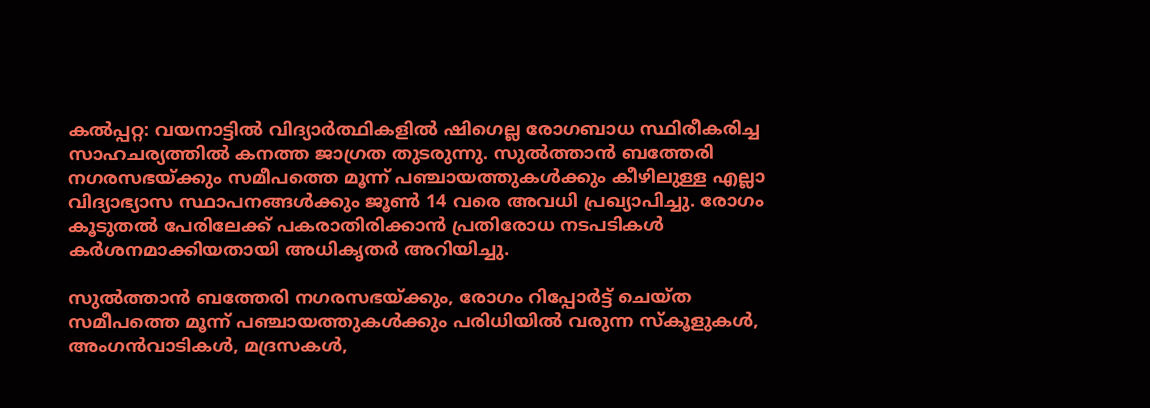കൽപ്പറ്റ: വയനാട്ടിൽ വിദ്യാർത്ഥികളിൽ ഷിഗെല്ല രോഗബാധ സ്ഥിരീകരിച്ച സാഹചര്യത്തിൽ കനത്ത ജാഗ്രത തുടരുന്നു. സുൽത്താൻ ബത്തേരി നഗരസഭയ്ക്കും സമീപത്തെ മൂന്ന് പഞ്ചായത്തുകൾക്കും കീഴിലുള്ള എല്ലാ വിദ്യാഭ്യാസ സ്ഥാപനങ്ങൾക്കും ജൂൺ 14 വരെ അവധി പ്രഖ്യാപിച്ചു. രോഗം കൂടുതൽ പേരിലേക്ക് പകരാതിരിക്കാൻ പ്രതിരോധ നടപടികൾ കർശനമാക്കിയതായി അധികൃതർ അറിയിച്ചു.

സുൽത്താൻ ബത്തേരി നഗരസഭയ്ക്കും, രോഗം റിപ്പോർട്ട് ചെയ്ത സമീപത്തെ മൂന്ന് പഞ്ചായത്തുകൾക്കും പരിധിയിൽ വരുന്ന സ്‌കൂളുകൾ, അംഗൻവാടികൾ, മദ്രസകൾ,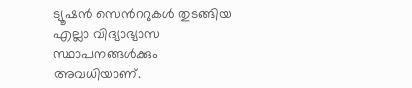ട്യൂഷൻ സെന്‍ററുകൾ തുടങ്ങിയ എല്ലാ വിദ്യാഭ്യാസ സ്ഥാപനങ്ങൾക്കും അവധിയാണ്.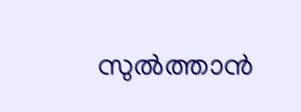സുൽത്താൻ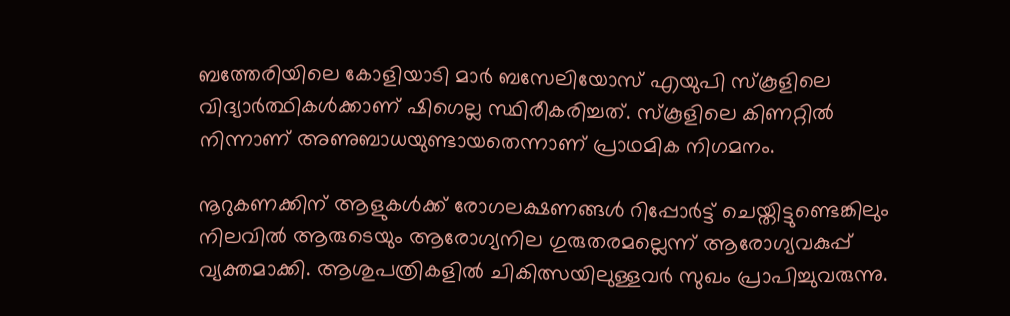ബത്തേരിയിലെ കോളിയാടി മാർ ബസേലിയോസ് എയുപി സ്‌കൂളിലെ വിദ്യാർത്ഥികൾക്കാണ് ഷിഗെല്ല സ്ഥിരീകരിച്ചത്. സ്‌കൂളിലെ കിണറ്റിൽ നിന്നാണ് അണുബാധയുണ്ടായതെന്നാണ് പ്രാഥമിക നിഗമനം.

നൂറുകണക്കിന് ആളുകൾക്ക് രോഗലക്ഷണങ്ങൾ റിപ്പോർട്ട് ചെയ്തിട്ടുണ്ടെങ്കിലും നിലവിൽ ആരുടെയും ആരോഗ്യനില ഗുരുതരമല്ലെന്ന് ആരോഗ്യവകുപ്പ് വ്യക്തമാക്കി. ആശുപത്രികളിൽ ചികിത്സയിലുള്ളവർ സുഖം പ്രാപിച്ചുവരുന്നു.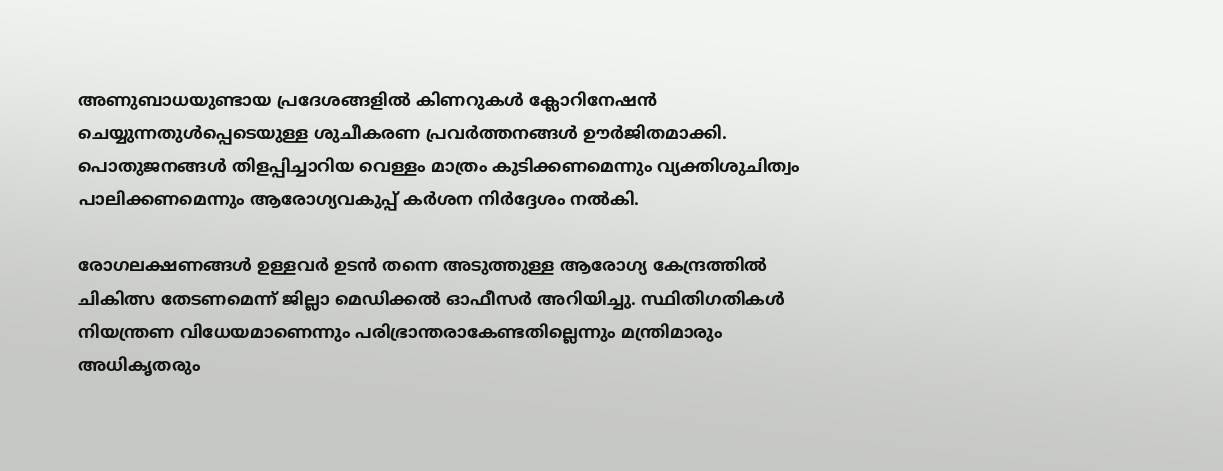അണുബാധയുണ്ടായ പ്രദേശങ്ങളിൽ കിണറുകൾ ക്ലോറിനേഷൻ ചെയ്യുന്നതുൾപ്പെടെയുള്ള ശുചീകരണ പ്രവർത്തനങ്ങൾ ഊർജിതമാക്കി. പൊതുജനങ്ങൾ തിളപ്പിച്ചാറിയ വെള്ളം മാത്രം കുടിക്കണമെന്നും വ്യക്തിശുചിത്വം പാലിക്കണമെന്നും ആരോഗ്യവകുപ്പ് കർശന നിർദ്ദേശം നൽകി.

രോഗലക്ഷണങ്ങൾ ഉള്ളവർ ഉടൻ തന്നെ അടുത്തുള്ള ആരോഗ്യ കേന്ദ്രത്തിൽ ചികിത്സ തേടണമെന്ന് ജില്ലാ മെഡിക്കൽ ഓഫീസർ അറിയിച്ചു. സ്ഥിതിഗതികൾ നിയന്ത്രണ വിധേയമാണെന്നും പരിഭ്രാന്തരാകേണ്ടതില്ലെന്നും മന്ത്രിമാരും അധികൃതരും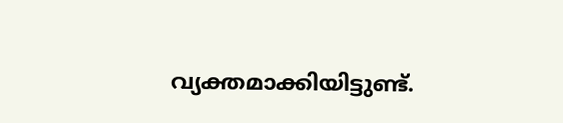വ്യക്തമാക്കിയിട്ടുണ്ട്.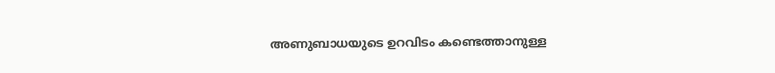അണുബാധയുടെ ഉറവിടം കണ്ടെത്താനുള്ള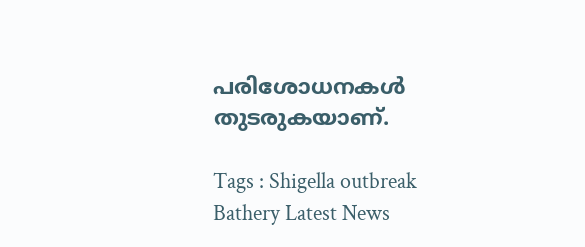പരിശോധനകൾ തുടരുകയാണ്.

Tags : Shigella outbreak Bathery Latest News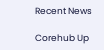Recent News

Corehub Up